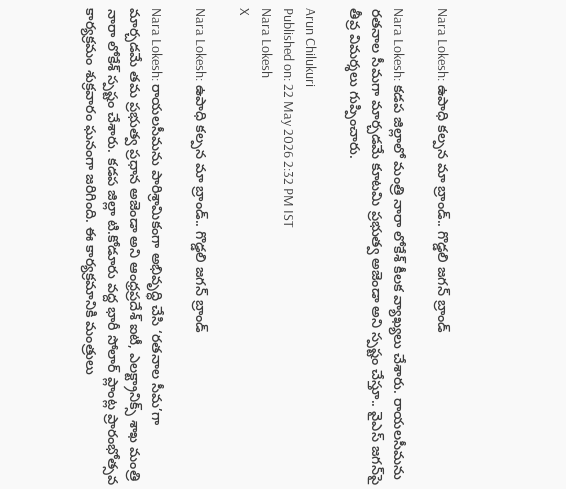Nara Lokesh: ఉపాధి కల్పన మా బ్రాండ్.. గొడ్డలి జగన్ బ్రాండ్

Nara Lokesh: కడప జిల్లాలో మంత్రి నారా లోకేశ్ కీలక వ్యాఖ్యలు చేశారు. రాయలసీమను రతనాల సీమగా మార్చడమే కూటమి ప్రభుత్వ అజెండా అని స్పష్టం చేస్తూ.. వైఎస్ జగన్‌పై తీవ్ర విమర్శలు గుప్పించారు.

Arun Chilukuri
Published on: 22 May 2026 2:32 PM IST
Nara Lokesh
X

Nara Lokesh: ఉపాధి కల్పన మా బ్రాండ్.. గొడ్డలి జగన్ బ్రాండ్

Nara Lokesh: రాయలసీమను పారిశ్రామికంగా అభివృద్ధి చేసి ‘రతనాల సీమ’గా మార్చడమే తమ ప్రభుత్వ ప్రధాన అజెండా అని ఆంధ్రప్రదేశ్ ఐటీ, ఎలక్ట్రానిక్స్ శాఖ మంత్రి నారా లోకేశ్‌ స్పష్టం చేశారు. కడప జిల్లా టి.కోడూరు వద్ద భారీ సోలార్‌ ప్లాంట్ల ప్రారంభోత్సవ కార్యక్రమం శుక్రవారం ఘనంగా జరిగింది. ఈ కార్యక్రమానికి మంత్రులు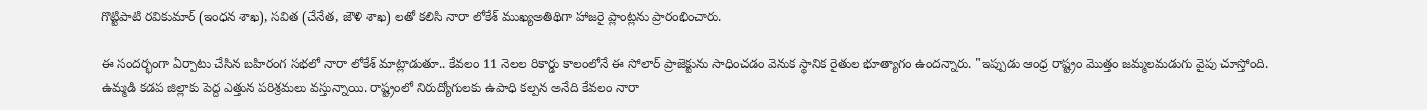గొట్టిపాటి రవికుమార్‌ (ఇంధన శాఖ), సవిత (చేనేత, జౌళి శాఖ) లతో కలిసి నారా లోకేశ్‌ ముఖ్యఅతిథిగా హాజరై ప్లాంట్లను ప్రారంభించారు.

ఈ సందర్భంగా ఏర్పాటు చేసిన బహిరంగ సభలో నారా లోకేశ్ మాట్లాడుతూ.. కేవలం 11 నెలల రికార్డు కాలంలోనే ఈ సోలార్ ప్రాజెక్టును సాధించడం వెనుక స్థానిక రైతుల భూత్యాగం ఉందన్నారు. "ఇప్పుడు ఆంధ్ర రాష్ట్రం మొత్తం జమ్మలమడుగు వైపు చూస్తోంది. ఉమ్మడి కడప జిల్లాకు పెద్ద ఎత్తున పరిశ్రమలు వస్తున్నాయి. రాష్ట్రంలో నిరుద్యోగులకు ఉపాధి కల్పన అనేది కేవలం నారా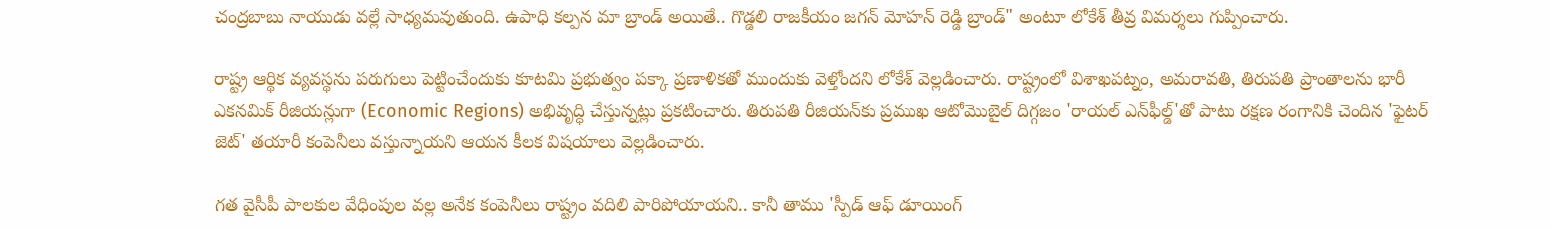చంద్రబాబు నాయుడు వల్లే సాధ్యమవుతుంది. ఉపాధి కల్పన మా బ్రాండ్ అయితే.. గొడ్డలి రాజకీయం జగన్ మోహన్ రెడ్డి బ్రాండ్" అంటూ లోకేశ్ తీవ్ర విమర్శలు గుప్పించారు.

రాష్ట్ర ఆర్థిక వ్యవస్థను పరుగులు పెట్టించేందుకు కూటమి ప్రభుత్వం పక్కా ప్రణాళికతో ముందుకు వెళ్తోందని లోకేశ్ వెల్లడించారు. రాష్ట్రంలో విశాఖపట్నం, అమరావతి, తిరుపతి ప్రాంతాలను భారీ ఎకనమిక్‌ రీజియన్లుగా (Economic Regions) అభివృద్ధి చేస్తున్నట్లు ప్రకటించారు. తిరుపతి రీజియన్‌కు ప్రముఖ ఆటోమొబైల్ దిగ్గజం 'రాయల్‌ ఎన్‌ఫీల్డ్‌'తో పాటు రక్షణ రంగానికి చెందిన 'ఫైటర్‌ జెట్‌' తయారీ కంపెనీలు వస్తున్నాయని ఆయన కీలక విషయాలు వెల్లడించారు.

గత వైసీపీ పాలకుల వేధింపుల వల్ల అనేక కంపెనీలు రాష్ట్రం వదిలి పారిపోయాయని.. కానీ తాము 'స్పీడ్‌ ఆఫ్‌ డూయింగ్‌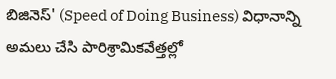బిజినెస్‌' (Speed of Doing Business) విధానాన్ని అమలు చేసి పారిశ్రామికవేత్తల్లో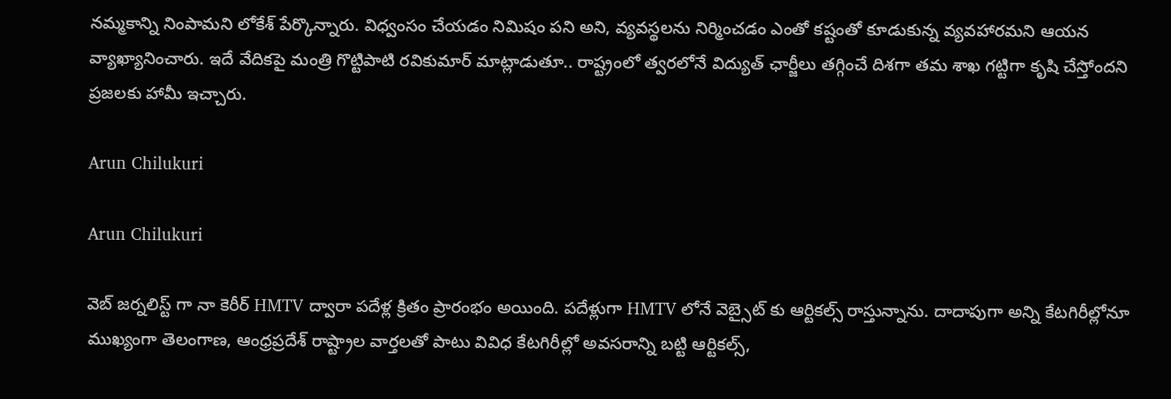నమ్మకాన్ని నింపామని లోకేశ్ పేర్కొన్నారు. విధ్వంసం చేయడం నిమిషం పని అని, వ్యవస్థలను నిర్మించడం ఎంతో కష్టంతో కూడుకున్న వ్యవహారమని ఆయన వ్యాఖ్యానించారు. ఇదే వేదికపై మంత్రి గొట్టిపాటి రవికుమార్ మాట్లాడుతూ.. రాష్ట్రంలో త్వరలోనే విద్యుత్‌ ఛార్జీలు తగ్గించే దిశగా తమ శాఖ గట్టిగా కృషి చేస్తోందని ప్రజలకు హామీ ఇచ్చారు.

Arun Chilukuri

Arun Chilukuri

వెబ్ జర్నలిస్ట్ గా నా కెరీర్ HMTV ద్వారా పదేళ్ల క్రితం ప్రారంభం అయింది. పదేళ్లుగా HMTV లోనే వెబ్సైట్ కు ఆర్టికల్స్ రాస్తున్నాను. దాదాపుగా అన్ని కేటగిరీల్లోనూ ముఖ్యంగా తెలంగాణ, ఆంధ్రప్రదేశ్ రాష్ట్రాల వార్తలతో పాటు వివిధ కేటగిరీల్లో అవసరాన్ని బట్టి ఆర్టికల్స్,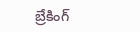బ్రేకింగ్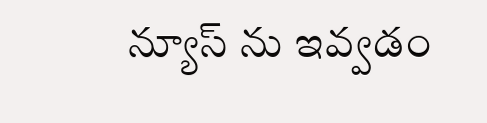న్యూస్ ను ఇవ్వడం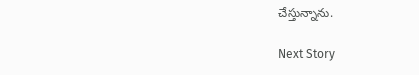చేస్తున్నాను.

Next Story